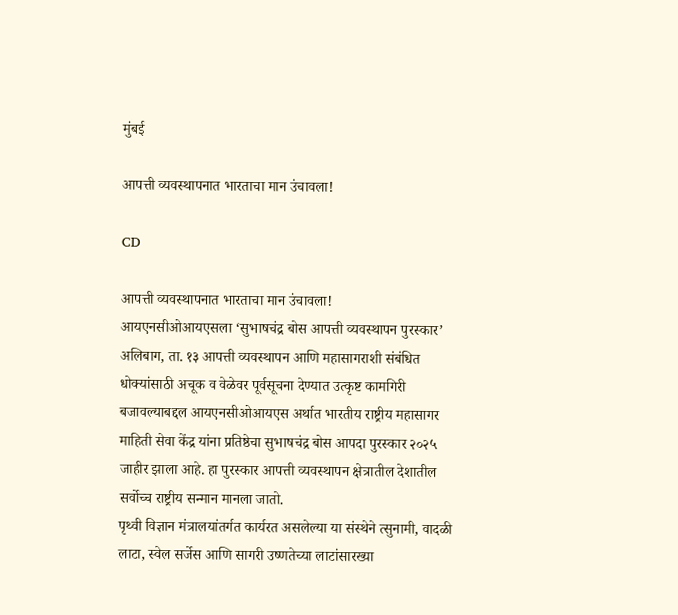मुंबई

आपत्ती व्यवस्थापनात भारताचा मान उंचावला!

CD

आपत्ती व्यवस्थापनात भारताचा मान उंचावला!
आयएनसीओआयएसला ‘सुभाषचंद्र बोस आपत्ती व्यवस्थापन पुरस्कार’
अलिबाग, ता. १३ आपत्ती व्यवस्थापन आणि महासागराशी संबंधित धोक्यांसाठी अचूक व वेळेवर पूर्वसूचना देण्यात उत्कृष्ट कामगिरी बजावल्याबद्दल आयएनसीओआयएस अर्थात भारतीय राष्ट्रीय महासागर माहिती सेवा केंद्र यांना प्रतिष्ठेचा सुभाषचंद्र बोस आपदा पुरस्कार २०२५ जाहीर झाला आहे. हा पुरस्कार आपत्ती व्यवस्थापन क्षेत्रातील देशातील सर्वोच्च राष्ट्रीय सन्मान मानला जातो.
पृथ्वी विज्ञान मंत्रालयांतर्गत कार्यरत असलेल्या या संस्थेने त्सुनामी, वादळी लाटा, स्वेल सर्जेस आणि सागरी उष्णतेच्या लाटांसारख्या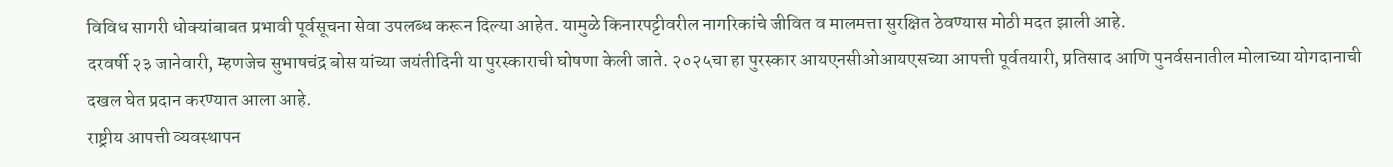विविध सागरी धोक्यांबाबत प्रभावी पूर्वसूचना सेवा उपलब्ध करून दिल्या आहेत. यामुळे किनारपट्टीवरील नागरिकांचे जीवित व मालमत्ता सुरक्षित ठेवण्यास मोठी मदत झाली आहे.
दरवर्षी २३ जानेवारी, म्हणजेच सुभाषचंद्र बोस यांच्या जयंतीदिनी या पुरस्काराची घोषणा केली जाते. २०२५चा हा पुरस्कार आयएनसीओआयएसच्या आपत्ती पूर्वतयारी, प्रतिसाद आणि पुनर्वसनातील मोलाच्या योगदानाची दखल घेत प्रदान करण्यात आला आहे.
राष्ट्रीय आपत्ती व्यवस्थापन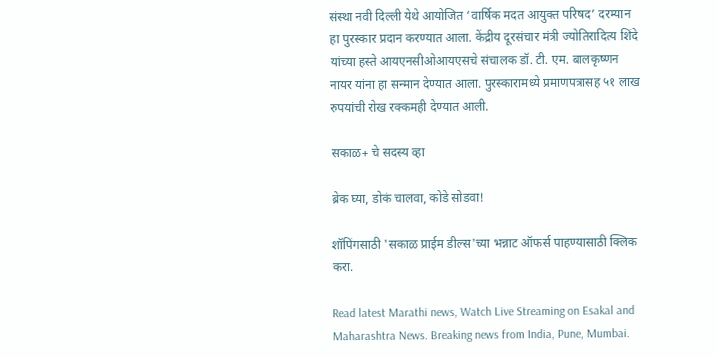संस्था नवी दिल्ली येथे आयोजित ‘वार्षिक मदत आयुक्त परिषद’ दरम्यान हा पुरस्कार प्रदान करण्यात आला. केंद्रीय दूरसंचार मंत्री ज्योतिरादित्य शिंदे यांच्या हस्ते आयएनसीओआयएसचे संचालक डॉ. टी. एम. बालकृष्णन नायर यांना हा सन्मान देण्यात आला. पुरस्कारामध्ये प्रमाणपत्रासह ५१ लाख रुपयांची रोख रक्कमही देण्यात आली.

सकाळ+ चे सदस्य व्हा

ब्रेक घ्या, डोकं चालवा, कोडे सोडवा!

शॉपिंगसाठी 'सकाळ प्राईम डील्स'च्या भन्नाट ऑफर्स पाहण्यासाठी क्लिक करा.

Read latest Marathi news, Watch Live Streaming on Esakal and Maharashtra News. Breaking news from India, Pune, Mumbai.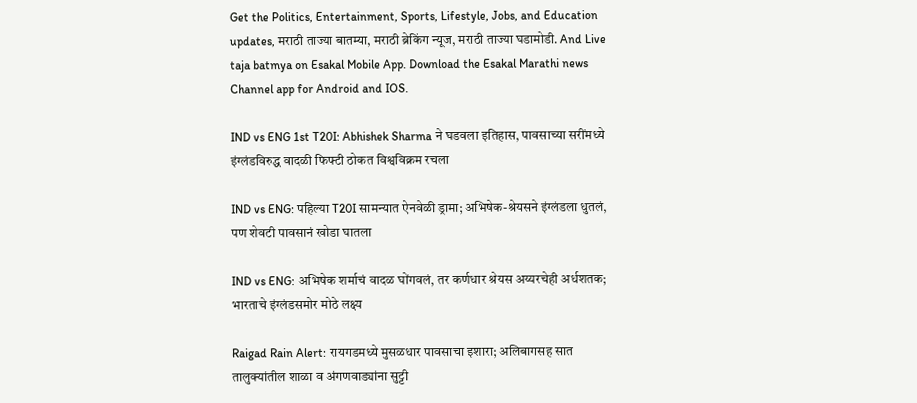Get the Politics, Entertainment, Sports, Lifestyle, Jobs, and Education updates, मराठी ताज्या बातम्या, मराठी ब्रेकिंग न्यूज, मराठी ताज्या घडामोडी. And Live taja batmya on Esakal Mobile App. Download the Esakal Marathi news Channel app for Android and IOS.

IND vs ENG 1st T20I: Abhishek Sharma ने घडवला इतिहास, पावसाच्या सरींमध्ये इंग्लंडविरुद्ध वादळी फिफ्टी ठोकत विश्वविक्रम रचला

IND vs ENG: पहिल्या T20I सामन्यात ऐनवेळी ड्रामा; अभिषेक-श्रेयसने इंग्लंडला धुतलं, पण शेवटी पावसानं खोडा घातला

IND vs ENG: अभिषेक शर्माचं वादळ घोंगवलं, तर कर्णधार श्रेयस अय्यरचेही अर्धशतक; भारताचे इंग्लंडसमोर मोठे लक्ष्य

Raigad Rain Alert: रायगडमध्ये मुसळधार पावसाचा इशारा; अलिबागसह सात तालुक्यांतील शाळा व अंगणवाड्यांना सुट्टी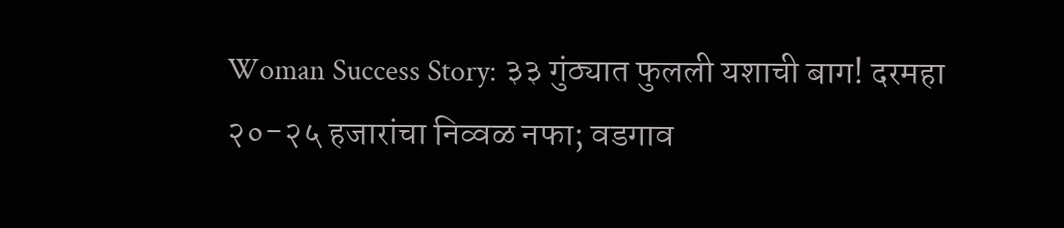Woman Success Story: ३३ गुंठ्यात फुलली यशाची बाग! दरमहा २०-२५ हजारांचा निव्वळ नफा; वडगाव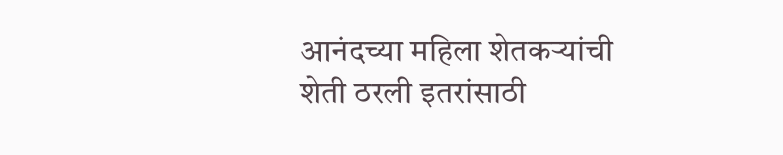आनंदच्या महिला शेतकऱ्यांची शेती ठरली इतरांसाठी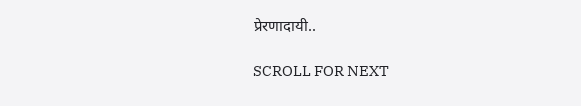प्रेरणादायी..

SCROLL FOR NEXT